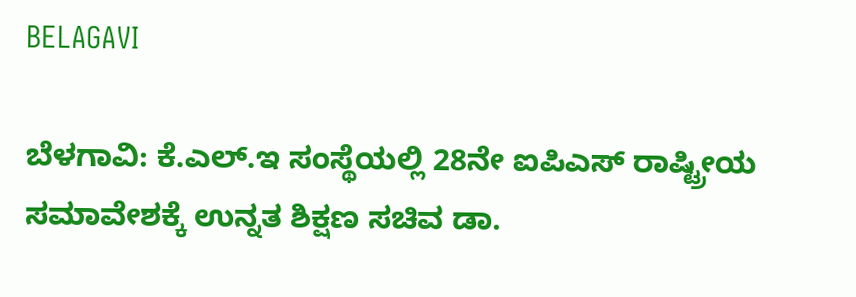BELAGAVI

ಬೆಳಗಾವಿ: ಕೆ.ಎಲ್.ಇ ಸಂಸ್ಥೆಯಲ್ಲಿ 28ನೇ ಐಪಿಎಸ್ ರಾಷ್ಟ್ರೀಯ ಸಮಾವೇಶಕ್ಕೆ ಉನ್ನತ ಶಿಕ್ಷಣ ಸಚಿವ ಡಾ.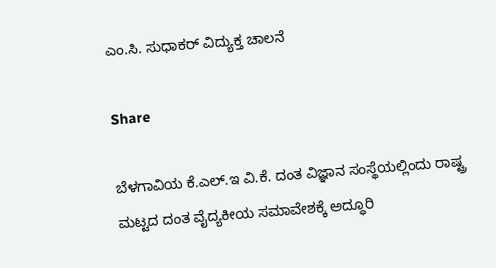ಎಂ.ಸಿ. ಸುಧಾಕರ್ ವಿದ್ಯುಕ್ತ ಚಾಲನೆ

Share

ಬೆಳಗಾವಿಯ ಕೆ.ಎಲ್.ಇ ವಿ.ಕೆ. ದಂತ ವಿಜ್ಞಾನ ಸಂಸ್ಥೆಯಲ್ಲಿಂದು ರಾಷ್ಟ್ರ ಮಟ್ಟದ ದಂತ ವೈದ್ಯಕೀಯ ಸಮಾವೇಶಕ್ಕೆ ಅದ್ಧೂರಿ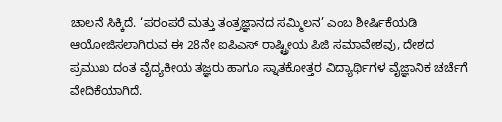ಚಾಲನೆ ಸಿಕ್ಕಿದೆ. ‘ಪರಂಪರೆ ಮತ್ತು ತಂತ್ರಜ್ಞಾನದ ಸಮ್ಮಿಲನ’ ಎಂಬ ಶೀರ್ಷಿಕೆಯಡಿ ಆಯೋಜಿಸಲಾಗಿರುವ ಈ 28ನೇ ಐಪಿಎಸ್ ರಾಷ್ಟ್ರೀಯ ಪಿಜಿ ಸಮಾವೇಶವು, ದೇಶದ ಪ್ರಮುಖ ದಂತ ವೈದ್ಯಕೀಯ ತಜ್ಞರು ಹಾಗೂ ಸ್ನಾತಕೋತ್ತರ ವಿದ್ಯಾರ್ಥಿಗಳ ವೈಜ್ಞಾನಿಕ ಚರ್ಚೆಗೆ ವೇದಿಕೆಯಾಗಿದೆ.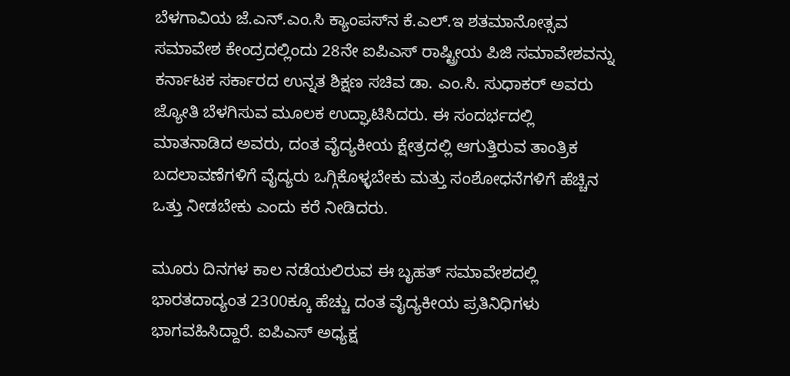ಬೆಳಗಾವಿಯ ಜೆ.ಎನ್.ಎಂ.ಸಿ ಕ್ಯಾಂಪಸ್‌ನ ಕೆ.ಎಲ್.ಇ ಶತಮಾನೋತ್ಸವ ಸಮಾವೇಶ ಕೇಂದ್ರದಲ್ಲಿಂದು 28ನೇ ಐಪಿಎಸ್ ರಾಷ್ಟ್ರೀಯ ಪಿಜಿ ಸಮಾವೇಶವನ್ನು ಕರ್ನಾಟಕ ಸರ್ಕಾರದ ಉನ್ನತ ಶಿಕ್ಷಣ ಸಚಿವ ಡಾ. ಎಂ.ಸಿ. ಸುಧಾಕರ್ ಅವರು ಜ್ಯೋತಿ ಬೆಳಗಿಸುವ ಮೂಲಕ ಉದ್ಘಾಟಿಸಿದರು. ಈ ಸಂದರ್ಭದಲ್ಲಿ ಮಾತನಾಡಿದ ಅವರು, ದಂತ ವೈದ್ಯಕೀಯ ಕ್ಷೇತ್ರದಲ್ಲಿ ಆಗುತ್ತಿರುವ ತಾಂತ್ರಿಕ ಬದಲಾವಣೆಗಳಿಗೆ ವೈದ್ಯರು ಒಗ್ಗಿಕೊಳ್ಳಬೇಕು ಮತ್ತು ಸಂಶೋಧನೆಗಳಿಗೆ ಹೆಚ್ಚಿನ ಒತ್ತು ನೀಡಬೇಕು ಎಂದು ಕರೆ ನೀಡಿದರು.

ಮೂರು ದಿನಗಳ ಕಾಲ ನಡೆಯಲಿರುವ ಈ ಬೃಹತ್ ಸಮಾವೇಶದಲ್ಲಿ ಭಾರತದಾದ್ಯಂತ 2300ಕ್ಕೂ ಹೆಚ್ಚು ದಂತ ವೈದ್ಯಕೀಯ ಪ್ರತಿನಿಧಿಗಳು ಭಾಗವಹಿಸಿದ್ದಾರೆ. ಐಪಿಎಸ್ ಅಧ್ಯಕ್ಷ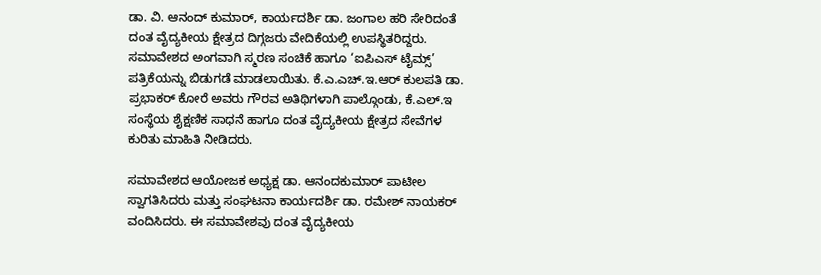ಡಾ. ವಿ. ಆನಂದ್ ಕುಮಾರ್, ಕಾರ್ಯದರ್ಶಿ ಡಾ. ಜಂಗಾಲ ಹರಿ ಸೇರಿದಂತೆ ದಂತ ವೈದ್ಯಕೀಯ ಕ್ಷೇತ್ರದ ದಿಗ್ಗಜರು ವೇದಿಕೆಯಲ್ಲಿ ಉಪಸ್ಥಿತರಿದ್ದರು. ಸಮಾವೇಶದ ಅಂಗವಾಗಿ ಸ್ಮರಣ ಸಂಚಿಕೆ ಹಾಗೂ ‘ಐಪಿಎಸ್ ಟೈಮ್ಸ್’ ಪತ್ರಿಕೆಯನ್ನು ಬಿಡುಗಡೆ ಮಾಡಲಾಯಿತು. ಕೆ.ಎ.ಎಚ್.ಇ.ಆರ್ ಕುಲಪತಿ ಡಾ. ಪ್ರಭಾಕರ್ ಕೋರೆ ಅವರು ಗೌರವ ಅತಿಥಿಗಳಾಗಿ ಪಾಲ್ಗೊಂಡು, ಕೆ.ಎಲ್.ಇ ಸಂಸ್ಥೆಯ ಶೈಕ್ಷಣಿಕ ಸಾಧನೆ ಹಾಗೂ ದಂತ ವೈದ್ಯಕೀಯ ಕ್ಷೇತ್ರದ ಸೇವೆಗಳ ಕುರಿತು ಮಾಹಿತಿ ನೀಡಿದರು.

ಸಮಾವೇಶದ ಆಯೋಜಕ ಅಧ್ಯಕ್ಷ ಡಾ. ಆನಂದಕುಮಾರ್ ಪಾಟೀಲ ಸ್ವಾಗತಿಸಿದರು ಮತ್ತು ಸಂಘಟನಾ ಕಾರ್ಯದರ್ಶಿ ಡಾ. ರಮೇಶ್ ನಾಯಕರ್ ವಂದಿಸಿದರು. ಈ ಸಮಾವೇಶವು ದಂತ ವೈದ್ಯಕೀಯ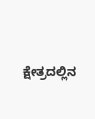ಕ್ಷೇತ್ರದಲ್ಲಿನ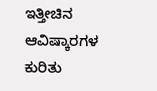ಇತ್ತೀಚಿನ ಆವಿಷ್ಕಾರಗಳ ಕುರಿತು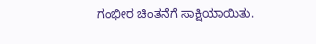ಗಂಭೀರ ಚಿಂತನೆಗೆ ಸಾಕ್ಷಿಯಾಯಿತು.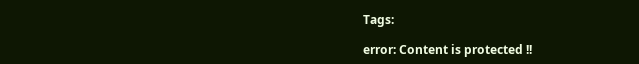Tags:

error: Content is protected !!